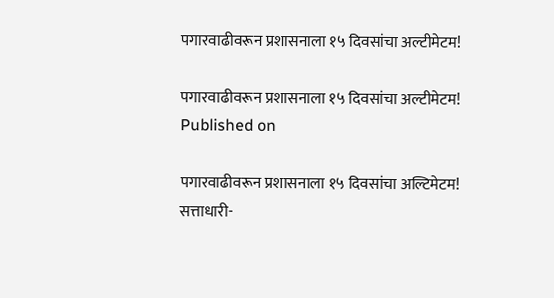पगारवाढीवरून प्रशासनाला १५ दिवसांचा अल्टीमेटम!

पगारवाढीवरून प्रशासनाला १५ दिवसांचा अल्टीमेटम!
Published on

पगारवाढीवरून प्रशासनाला १५ दिवसांचा अल्टिमेटम!
सत्ताधारी-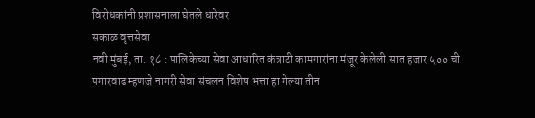विरोधकांनी प्रशासनाला घेतले धारेवर
सकाळ वृत्तसेवा
नवी मुंबई, ता. १८ : पालिकेच्या सेवा आधारित कंत्राटी कामगारांना मंजूर केलेली सात हजार ५०० ची पगारवाढ म्हणजे नागरी सेवा संचलन विशेष भत्ता हा गेल्या तीन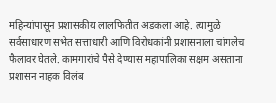महिन्यांपासून प्रशासकीय लालफितीत अडकला आहे. त्यामुळे सर्वसाधारण सभेत सत्ताधारी आणि विरोधकांनी प्रशासनाला चांगलेच फैलावर घेतले. कामगारांचे पैसे देण्यास महापालिका सक्षम असताना प्रशासन नाहक विलंब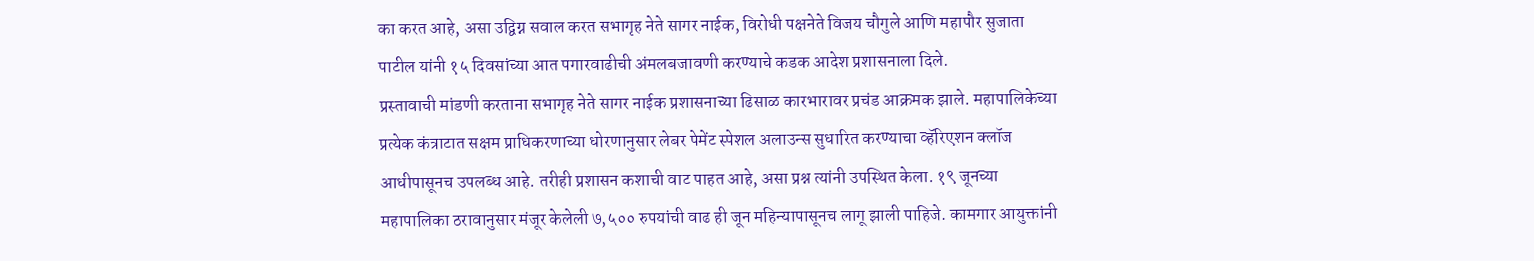का करत आहे, असा उद्विग्न सवाल करत सभागृह नेते सागर नाईक, विरोधी पक्षनेते विजय चौगुले आणि महापौर सुजाता पाटील यांनी १५ दिवसांच्या आत पगारवाढीची अंमलबजावणी करण्याचे कडक आदेश प्रशासनाला दिले.
प्रस्तावाची मांडणी करताना सभागृह नेते सागर नाईक प्रशासनाच्या ढिसाळ कारभारावर प्रचंड आक्रमक झाले. महापालिकेच्या प्रत्येक कंत्राटात सक्षम प्राधिकरणाच्या धोरणानुसार लेबर पेमेंट स्पेशल अलाउन्स सुधारित करण्याचा व्हॅरिएशन क्लॉज आधीपासूनच उपलब्ध आहे. तरीही प्रशासन कशाची वाट पाहत आहे, असा प्रश्न त्यांनी उपस्थित केला. १९ जूनच्या महापालिका ठरावानुसार मंजूर केलेली ७,५०० रुपयांची वाढ ही जून महिन्यापासूनच लागू झाली पाहिजे. कामगार आयुक्तांनी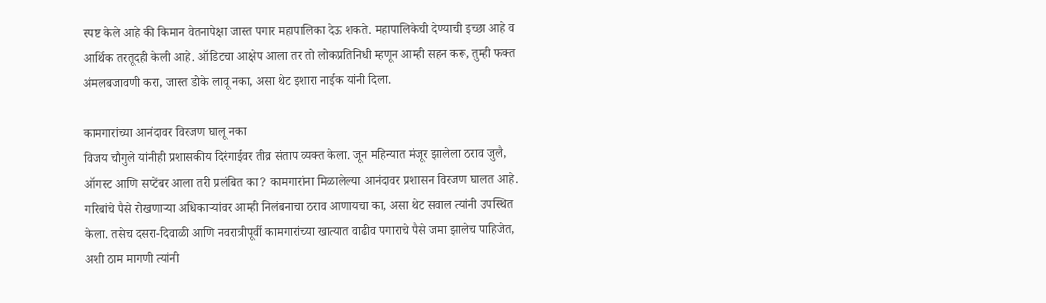स्पष्ट केले आहे की किमान वेतनापेक्षा जास्त पगार महापालिका देऊ शकते. महापालिकेची देण्याची इच्छा आहे व आर्थिक तरतूदही केली आहे. ऑडिटचा आक्षेप आला तर तो लोकप्रतिनिधी म्हणून आम्ही सहन करू, तुम्ही फक्त अंमलबजावणी करा, जास्त डोके लावू नका, असा थेट इशारा नाईक यांनी दिला.

कामगारांच्या आनंदावर विरजण घालू नका
विजय चौगुले यांनीही प्रशासकीय दिरंगाईवर तीव्र संताप व्यक्त केला. जून महिन्यात मंजूर झालेला ठराव जुलै, ऑगस्ट आणि सप्टेंबर आला तरी प्रलंबित का? कामगारांना मिळालेल्या आनंदावर प्रशासन विरजण घालत आहे. गरिबांचे पैसे रोखणाऱ्या अधिकाऱ्यांवर आम्ही निलंबनाचा ठराव आणायचा का, असा थेट सवाल त्यांनी उपस्थित केला. तसेच दसरा-दिवाळी आणि नवरात्रीपूर्वी कामगारांच्या खात्यात वाढीव पगाराचे पैसे जमा झालेच पाहिजेत, अशी ठाम मागणी त्यांनी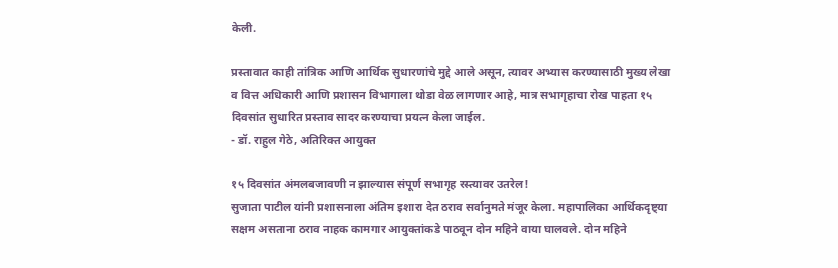केली.

प्रस्तावात काही तांत्रिक आणि आर्थिक सुधारणांचे मुद्दे आले असून, त्यावर अभ्यास करण्यासाठी मुख्य लेखा व वित्त अधिकारी आणि प्रशासन विभागाला थोडा वेळ लागणार आहे, मात्र सभागृहाचा रोख पाहता १५ दिवसांत सुधारित प्रस्ताव सादर करण्याचा प्रयत्न केला जाईल.
- डॉ. राहुल गेठे, अतिरिक्त आयुक्त

१५ दिवसांत अंमलबजावणी न झाल्यास संपूर्ण सभागृह रस्त्यावर उतरेल!
सुजाता पाटील यांनी प्रशासनाला अंतिम इशारा देत ठराव सर्वानुमते मंजूर केला. महापालिका आर्थिकदृष्ट्या सक्षम असताना ठराव नाहक कामगार आयुक्तांकडे पाठवून दोन महिने वाया घालवले. दोन महिने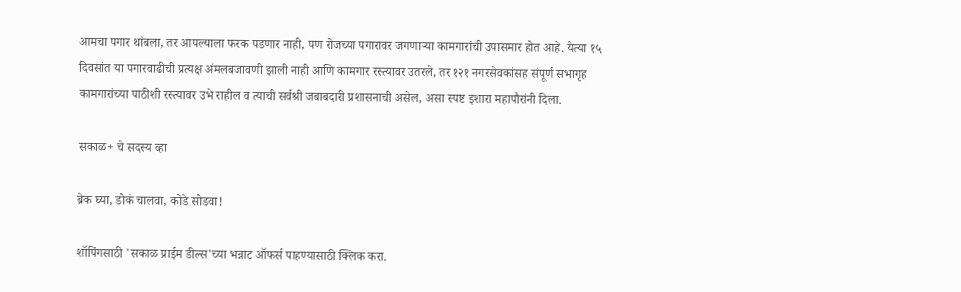आमचा पगार थांबला, तर आपल्याला फरक पडणार नाही, पण रोजच्या पगारावर जगणाऱ्या कामगारांची उपासमार होत आहे. येत्या १५ दिवसांत या पगारवाढीची प्रत्यक्ष अंमलबजावणी झाली नाही आणि कामगार रस्त्यावर उतरले, तर १२१ नगरसेवकांसह संपूर्ण सभागृह कामगारांच्या पाठीशी रस्त्यावर उभे राहील व त्याची सर्वश्री जबाबदारी प्रशासनाची असेल, असा स्पष्ट इशारा महापौरांनी दिला.

सकाळ+ चे सदस्य व्हा

ब्रेक घ्या, डोकं चालवा, कोडे सोडवा!

शॉपिंगसाठी 'सकाळ प्राईम डील्स'च्या भन्नाट ऑफर्स पाहण्यासाठी क्लिक करा.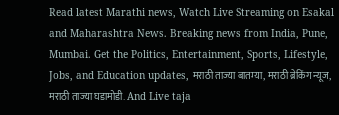Read latest Marathi news, Watch Live Streaming on Esakal and Maharashtra News. Breaking news from India, Pune, Mumbai. Get the Politics, Entertainment, Sports, Lifestyle, Jobs, and Education updates, मराठी ताज्या बातम्या, मराठी ब्रेकिंग न्यूज, मराठी ताज्या घडामोडी. And Live taja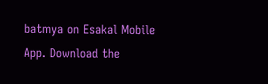batmya on Esakal Mobile App. Download the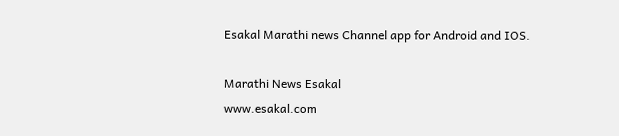Esakal Marathi news Channel app for Android and IOS.

Marathi News Esakal
www.esakal.com